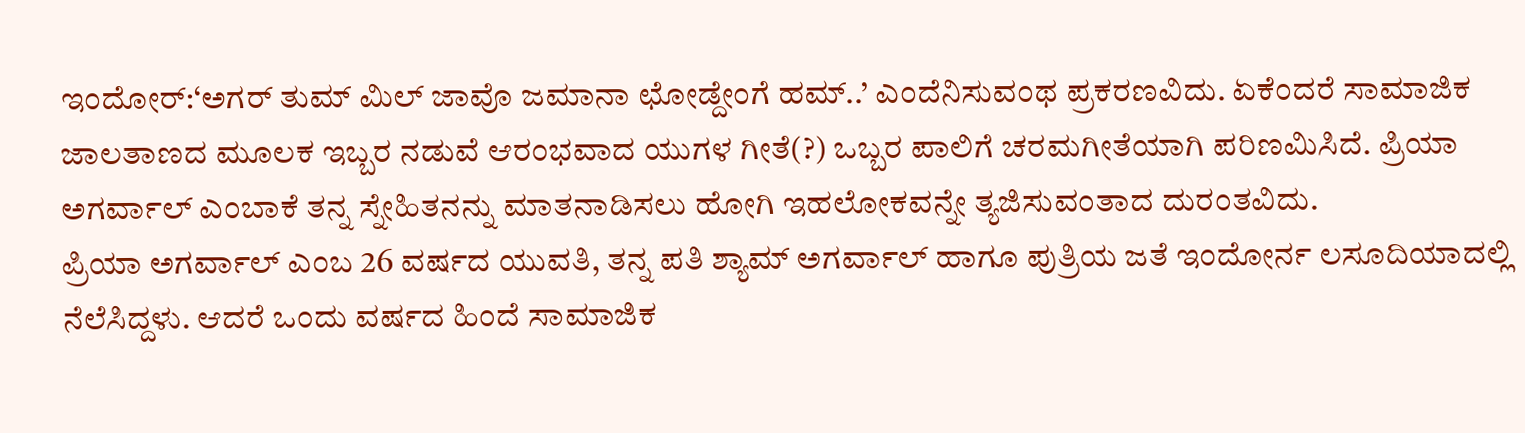ಇಂದೋರ್:‘ಅಗರ್ ತುಮ್ ಮಿಲ್ ಜಾವೊ ಜಮಾನಾ ಛೋಡ್ದೇಂಗೆ ಹಮ್..’ ಎಂದೆನಿಸುವಂಥ ಪ್ರಕರಣವಿದು. ಏಕೆಂದರೆ ಸಾಮಾಜಿಕ ಜಾಲತಾಣದ ಮೂಲಕ ಇಬ್ಬರ ನಡುವೆ ಆರಂಭವಾದ ಯುಗಳ ಗೀತೆ(?) ಒಬ್ಬರ ಪಾಲಿಗೆ ಚರಮಗೀತೆಯಾಗಿ ಪರಿಣಮಿಸಿದೆ. ಪ್ರಿಯಾ ಅಗರ್ವಾಲ್ ಎಂಬಾಕೆ ತನ್ನ ಸ್ನೇಹಿತನನ್ನು ಮಾತನಾಡಿಸಲು ಹೋಗಿ ಇಹಲೋಕವನ್ನೇ ತ್ಯಜಿಸುವಂತಾದ ದುರಂತವಿದು.
ಪ್ರಿಯಾ ಅಗರ್ವಾಲ್ ಎಂಬ 26 ವರ್ಷದ ಯುವತಿ, ತನ್ನ ಪತಿ ಶ್ಯಾಮ್ ಅಗರ್ವಾಲ್ ಹಾಗೂ ಪುತ್ರಿಯ ಜತೆ ಇಂದೋರ್ನ ಲಸೂದಿಯಾದಲ್ಲಿ ನೆಲೆಸಿದ್ದಳು. ಆದರೆ ಒಂದು ವರ್ಷದ ಹಿಂದೆ ಸಾಮಾಜಿಕ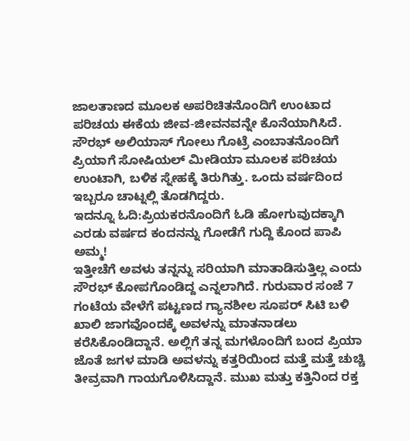ಜಾಲತಾಣದ ಮೂಲಕ ಅಪರಿಚಿತನೊಂದಿಗೆ ಉಂಟಾದ ಪರಿಚಯ ಈಕೆಯ ಜೀವ-ಜೀವನವನ್ನೇ ಕೊನೆಯಾಗಿಸಿದೆ. ಸೌರಭ್ ಅಲಿಯಾಸ್ ಗೋಲು ಗೊಟ್ರೆ ಎಂಬಾತನೊಂದಿಗೆ ಪ್ರಿಯಾಗೆ ಸೋಷಿಯಲ್ ಮೀಡಿಯಾ ಮೂಲಕ ಪರಿಚಯ ಉಂಟಾಗಿ, ಬಳಿಕ ಸ್ನೇಹಕ್ಕೆ ತಿರುಗಿತ್ತು. ಒಂದು ವರ್ಷದಿಂದ ಇಬ್ಬರೂ ಚಾಟ್ನಲ್ಲಿ ತೊಡಗಿದ್ದರು.
ಇದನ್ನೂ ಓದಿ:ಪ್ರಿಯಕರನೊಂದಿಗೆ ಓಡಿ ಹೋಗುವುದಕ್ಕಾಗಿ ಎರಡು ವರ್ಷದ ಕಂದನನ್ನು ಗೋಡೆಗೆ ಗುದ್ದಿ ಕೊಂದ ಪಾಪಿ ಅಮ್ಮ!
ಇತ್ತೀಚೆಗೆ ಅವಳು ತನ್ನನ್ನು ಸರಿಯಾಗಿ ಮಾತಾಡಿಸುತ್ತಿಲ್ಲ ಎಂದು ಸೌರಭ್ ಕೋಪಗೊಂಡಿದ್ದ ಎನ್ನಲಾಗಿದೆ. ಗುರುವಾರ ಸಂಜೆ 7 ಗಂಟೆಯ ವೇಳೆಗೆ ಪಟ್ಟಣದ ಗ್ಯಾನಶೀಲ ಸೂಪರ್ ಸಿಟಿ ಬಳಿ ಖಾಲಿ ಜಾಗವೊಂದಕ್ಕೆ ಅವಳನ್ನು ಮಾತನಾಡಲು ಕರೆಸಿಕೊಂಡಿದ್ದಾನೆ. ಅಲ್ಲಿಗೆ ತನ್ನ ಮಗಳೊಂದಿಗೆ ಬಂದ ಪ್ರಿಯಾ ಜೊತೆ ಜಗಳ ಮಾಡಿ ಅವಳನ್ನು ಕತ್ತರಿಯಿಂದ ಮತ್ತೆ ಮತ್ತೆ ಚುಚ್ಚಿ ತೀವ್ರವಾಗಿ ಗಾಯಗೊಳಿಸಿದ್ದಾನೆ. ಮುಖ ಮತ್ತು ಕತ್ತಿನಿಂದ ರಕ್ತ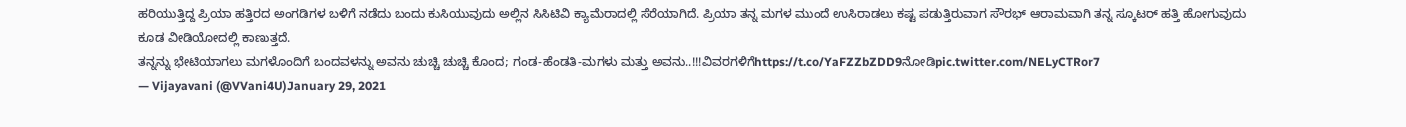ಹರಿಯುತ್ತಿದ್ದ ಪ್ರಿಯಾ ಹತ್ತಿರದ ಅಂಗಡಿಗಳ ಬಳಿಗೆ ನಡೆದು ಬಂದು ಕುಸಿಯುವುದು ಅಲ್ಲಿನ ಸಿಸಿಟಿವಿ ಕ್ಯಾಮೆರಾದಲ್ಲಿ ಸೆರೆಯಾಗಿದೆ. ಪ್ರಿಯಾ ತನ್ನ ಮಗಳ ಮುಂದೆ ಉಸಿರಾಡಲು ಕಷ್ಟ ಪಡುತ್ತಿರುವಾಗ ಸೌರಭ್ ಆರಾಮವಾಗಿ ತನ್ನ ಸ್ಕೂಟರ್ ಹತ್ತಿ ಹೋಗುವುದು ಕೂಡ ವೀಡಿಯೋದಲ್ಲಿ ಕಾಣುತ್ತದೆ.
ತನ್ನನ್ನು ಭೇಟಿಯಾಗಲು ಮಗಳೊಂದಿಗೆ ಬಂದವಳನ್ನು ಅವನು ಚುಚ್ಚಿ ಚುಚ್ಚಿ ಕೊಂದ; ಗಂಡ-ಹೆಂಡತಿ-ಮಗಳು ಮತ್ತು ಅವನು..!!!ವಿವರಗಳಿಗೆhttps://t.co/YaFZZbZDD9ನೋಡಿpic.twitter.com/NELyCTRor7
— Vijayavani (@VVani4U)January 29, 2021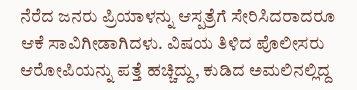ನೆರೆದ ಜನರು ಪ್ರಿಯಾಳನ್ನು ಆಸ್ಪತ್ರೆಗೆ ಸೇರಿಸಿದರಾದರೂ ಆಕೆ ಸಾವಿಗೀಡಾಗಿದಳು. ವಿಷಯ ತಿಳಿದ ಪೊಲೀಸರು ಆರೋಪಿಯನ್ನು ಪತ್ತೆ ಹಚ್ಚಿದ್ದು, ಕುಡಿದ ಅಮಲಿನಲ್ಲಿದ್ದ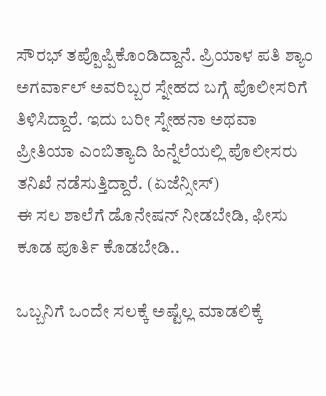ಸೌರಭ್ ತಪ್ಪೊಪ್ಪಿಕೊಂಡಿದ್ದಾನೆ. ಪ್ರಿಯಾಳ ಪತಿ ಶ್ಯಾಂ ಅಗರ್ವಾಲ್ ಅವರಿಬ್ಬರ ಸ್ನೇಹದ ಬಗ್ಗೆ ಪೊಲೀಸರಿಗೆ ತಿಳಿಸಿದ್ದಾರೆ. ಇದು ಬರೀ ಸ್ನೇಹನಾ ಅಥವಾ ಪ್ರೀತಿಯಾ ಎಂಬಿತ್ಯಾದಿ ಹಿನ್ನೆಲೆಯಲ್ಲಿ ಪೊಲೀಸರು ತನಿಖೆ ನಡೆಸುತ್ತಿದ್ದಾರೆ. (ಏಜೆನ್ಸೀಸ್)
ಈ ಸಲ ಶಾಲೆಗೆ ಡೊನೇಷನ್ ನೀಡಬೇಡಿ, ಫೀಸು ಕೂಡ ಪೂರ್ತಿ ಕೊಡಬೇಡಿ..

ಒಬ್ಬನಿಗೆ ಒಂದೇ ಸಲಕ್ಕೆ ಅಷ್ಟೆಲ್ಲ ಮಾಡಲಿಕ್ಕೆ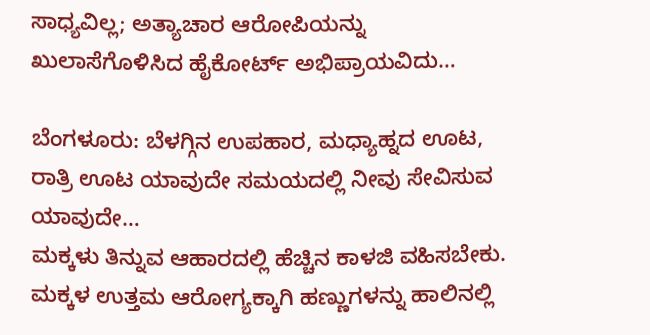ಸಾಧ್ಯವಿಲ್ಲ; ಅತ್ಯಾಚಾರ ಆರೋಪಿಯನ್ನು ಖುಲಾಸೆಗೊಳಿಸಿದ ಹೈಕೋರ್ಟ್ ಅಭಿಪ್ರಾಯವಿದು…

ಬೆಂಗಳೂರು: ಬೆಳಗ್ಗಿನ ಉಪಹಾರ, ಮಧ್ಯಾಹ್ನದ ಊಟ, ರಾತ್ರಿ ಊಟ ಯಾವುದೇ ಸಮಯದಲ್ಲಿ ನೀವು ಸೇವಿಸುವ ಯಾವುದೇ…
ಮಕ್ಕಳು ತಿನ್ನುವ ಆಹಾರದಲ್ಲಿ ಹೆಚ್ಚಿನ ಕಾಳಜಿ ವಹಿಸಬೇಕು. ಮಕ್ಕಳ ಉತ್ತಮ ಆರೋಗ್ಯಕ್ಕಾಗಿ ಹಣ್ಣುಗಳನ್ನು ಹಾಲಿನಲ್ಲಿ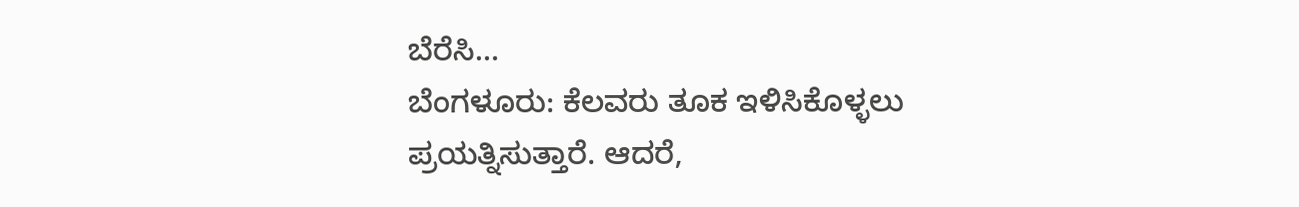ಬೆರೆಸಿ…
ಬೆಂಗಳೂರು: ಕೆಲವರು ತೂಕ ಇಳಿಸಿಕೊಳ್ಳಲು ಪ್ರಯತ್ನಿಸುತ್ತಾರೆ. ಆದರೆ,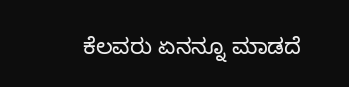ಕೆಲವರು ಏನನ್ನೂ ಮಾಡದೆ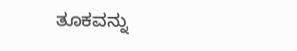ತೂಕವನ್ನು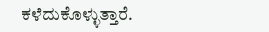ಕಳೆದುಕೊಳ್ಳುತ್ತಾರೆ.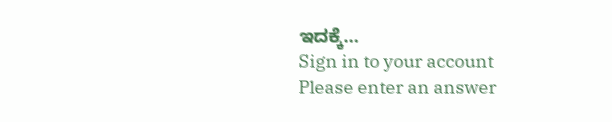ಇದಕ್ಕೆ…
Sign in to your account
Please enter an answer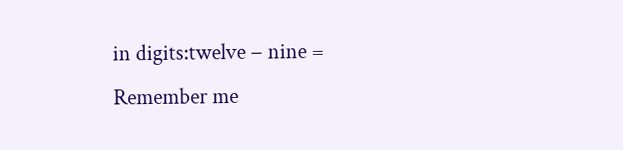in digits:twelve − nine =
Remember me